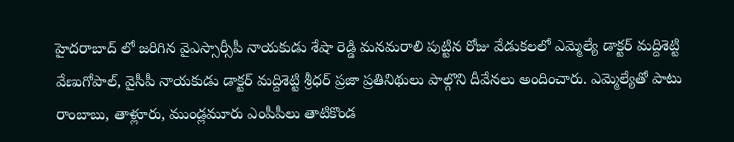హైదరాబాద్ లో జరిగిన వైఎస్సార్సీపీ నాయకుడు శేషా రెడ్డి మనమరాలి పుట్టిన రోజు వేడుకలలో ఎమ్మెల్యే డాక్టర్ మద్దిశెట్టి వేణుగోపాల్, వైసీపీ నాయకుడు డాక్టర్ మద్దిశెట్టి శ్రీధర్ ప్రజా ప్రతినిథులు పాల్గొని దీవేనలు అందించారు. ఎమ్మెల్యేతో పాటు రాంబాబు, తాళ్లూరు, ముండ్లమూరు ఎంపీపీలు తాటికొండ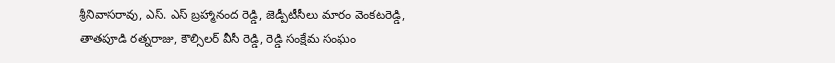శ్రీనివాసరావు, ఎస్. ఎస్ బ్రహ్మానంద రెడ్డి, జెడ్పీటీసీలు మారం వెంకటరెడ్డి, తాతపూడి రత్నరాజు, కౌల్సిలర్ వీసీ రెడ్డి, రెడ్డి సంక్షేమ సంఘం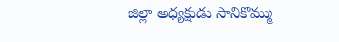జిల్లా అధ్యక్షుడు సానికొమ్ము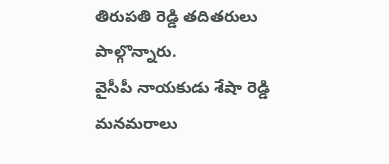తిరుపతి రెడ్డి తదితరులు పాల్గొన్నారు.
వైసీపీ నాయకుడు శేషా రెడ్డి మనమరాలు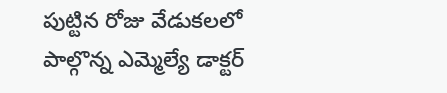పుట్టిన రోజు వేడుకలలో పాల్గొన్న ఎమ్మెల్యే డాక్టర్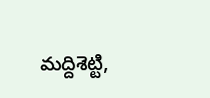మద్దిశెట్టి,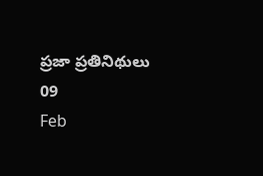ప్రజా ప్రతినిథులు
09
Feb